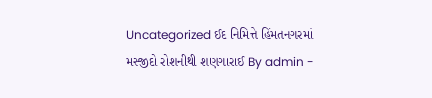Uncategorized ઈદ નિમિત્તે હિંમતનગરમાં મસ્જીદો રોશનીથી શણગારાઈ By admin -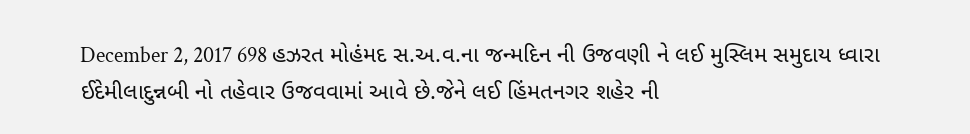December 2, 2017 698 હઝરત મોહંમદ સ.અ.વ.ના જન્મદિન ની ઉજવણી ને લઈ મુસ્લિમ સમુદાય ધ્વારા ઈદેમીલાદુન્નબી નો તહેવાર ઉજવવામાં આવે છે.જેને લઈ હિંમતનગર શહેર ની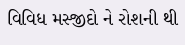વિવિધ મસ્જીદો ને રોશની થી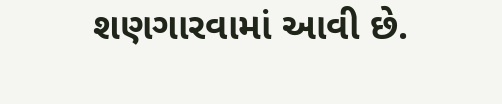શણગારવામાં આવી છે.